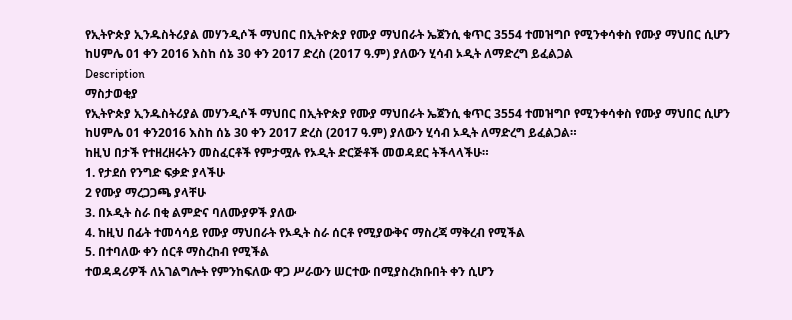የኢትዮጵያ ኢንዱስትሪያል መሃንዲሶች ማህበር በኢትዮጵያ የሙያ ማህበራት ኤጀንሲ ቁጥር 3554 ተመዝግቦ የሚንቀሳቀስ የሙያ ማህበር ሲሆን ከሀምሌ 01 ቀን 2016 እስከ ሰኔ 30 ቀን 2017 ድረስ (2017 ዓ.ም) ያለውን ሂሳብ ኦዲት ለማድረግ ይፈልጋል
Description
ማስታወቂያ
የኢትዮጵያ ኢንዱስትሪያል መሃንዲሶች ማህበር በኢትዮጵያ የሙያ ማህበራት ኤጀንሲ ቁጥር 3554 ተመዝግቦ የሚንቀሳቀስ የሙያ ማህበር ሲሆን ከሀምሌ 01 ቀን2016 እስከ ሰኔ 30 ቀን 2017 ድረስ (2017 ዓ.ም) ያለውን ሂሳብ ኦዲት ለማድረግ ይፈልጋል።
ከዚህ በታች የተዘረዘሩትን መስፈርቶች የምታሟሉ የኦዲት ድርጅቶች መወዳደር ትችላላችሁ።
1. የታደሰ የንግድ ፍቃድ ያላችሁ
2 የሙያ ማረጋጋጫ ያላቸሁ
3. በኦዲት ስራ በቂ ልምድና ባለሙያዎች ያለው
4. ከዚህ በፊት ተመሳሳይ የሙያ ማህበራት የኦዲት ስራ ሰርቶ የሚያውቅና ማስረጃ ማቅረብ የሚችል
5. በተባለው ቀን ሰርቶ ማስረከብ የሚችል
ተወዳዳሪዎች ለአገልግሎት የምንከፍለው ዋጋ ሥራውን ሠርተው በሚያስረክቡበት ቀን ሲሆን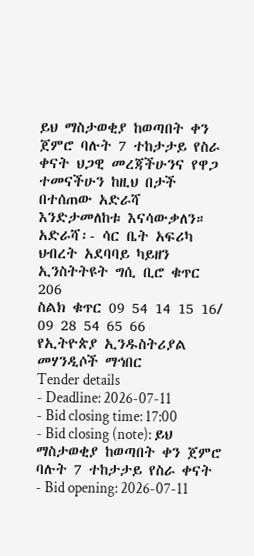ይህ ማስታወቂያ ከወጣበት ቀን ጀምሮ ባሉት 7 ተከታታይ የስራ ቀናት ህጋዊ መረጃችሁንና የዋጋ ተመናችሁን ከዚህ በታች በተሰጠው አድራሻ እንድታመለከቱ እናሳውቃለን።
አድራሻ፡- ሳር ቤት አፍሪካ ህብረት አደባባይ ካይዘን ኢንስትትዩት ግሲ ቢሮ ቁጥር 206
ስልክ ቁጥር 09 54 14 15 16/ 09 28 54 65 66
የኢትዮጵያ ኢንዱስትሪያል መሃንዲሶች ማኅበር
Tender details
- Deadline: 2026-07-11
- Bid closing time: 17:00
- Bid closing (note): ይህ ማስታወቂያ ከወጣበት ቀን ጀምሮ ባሉት 7 ተከታታይ የስራ ቀናት
- Bid opening: 2026-07-11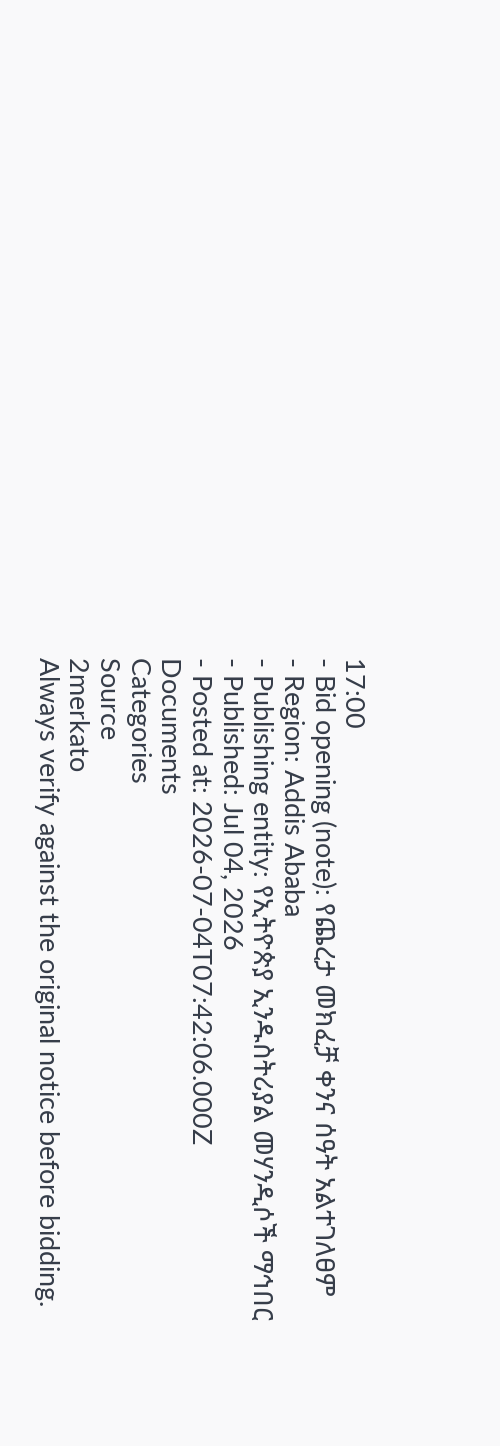17:00
- Bid opening (note): የጨረታ መክፈቻ ቀንና ሰዓት አልተገለፀም
- Region: Addis Ababa
- Publishing entity: የኢትዮጵያ ኢንዱስትሪያል መሃንዲሶች ማኅበር
- Published: Jul 04, 2026
- Posted at: 2026-07-04T07:42:06.000Z
Documents
Categories
Source
2merkato
Always verify against the original notice before bidding.